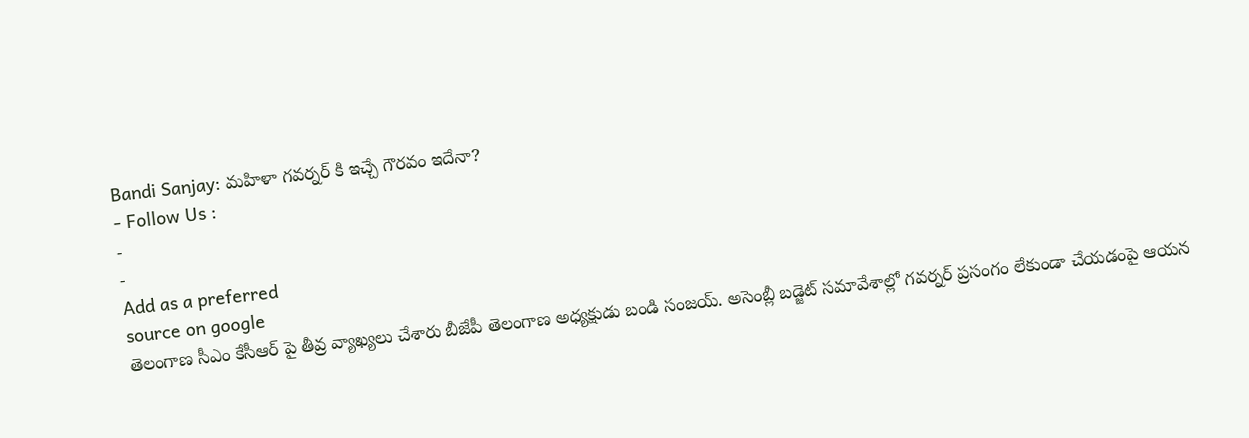Bandi Sanjay: మహిళా గవర్నర్ కి ఇచ్చే గౌరవం ఇదేనా?
- Follow Us :
-
-
Add as a preferred
source on google
తెలంగాణ సీఎం కేసీఆర్ పై తీవ్ర వ్యాఖ్యలు చేశారు బీజేపీ తెలంగాణ అధ్యక్షుడు బండి సంజయ్. అసెంబ్లీ బడ్జెట్ సమావేశాల్లో గవర్నర్ ప్రసంగం లేకుండా చేయడంపై ఆయన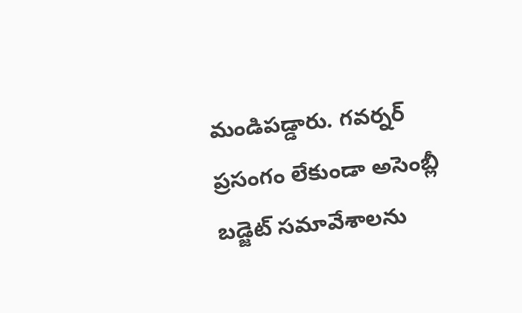మండిపడ్డారు. గవర్నర్ ప్రసంగం లేకుండా అసెంబ్లీ బడ్జెట్ సమావేశాలను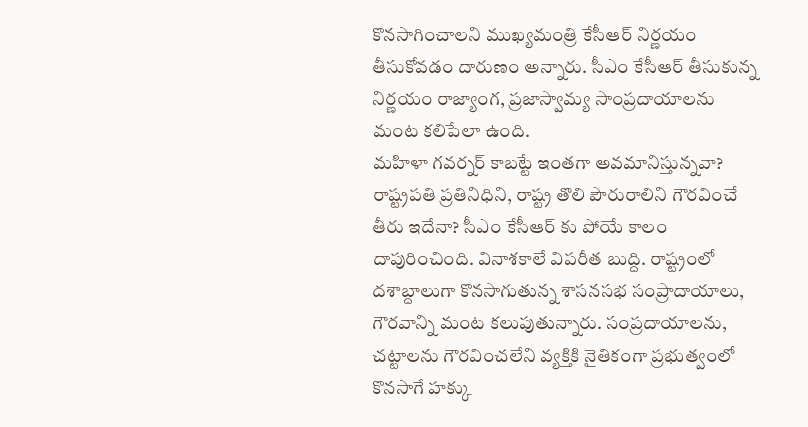కొనసాగించాలని ముఖ్యమంత్రి కేసీఆర్ నిర్ణయం తీసుకోవడం దారుణం అన్నారు. సీఎం కేసీఆర్ తీసుకున్న నిర్ణయం రాజ్యాంగ, ప్రజాస్వామ్య సాంప్రదాయాలను మంట కలిపేలా ఉంది.
మహిళా గవర్నర్ కాబట్టే ఇంతగా అవమానిస్తున్నవా? రాష్ట్రపతి ప్రతినిధిని, రాష్ట్ర తొలి పౌరురాలిని గౌరవించే తీరు ఇదేనా? సీఎం కేసీఆర్ కు పోయే కాలం దాపురించింది. వినాశకాలే విపరీత బుద్ది. రాష్ట్రంలో దశాబ్దాలుగా కొనసాగుతున్న శాసనసభ సంప్రాదాయాలు, గౌరవాన్ని మంట కలుపుతున్నారు. సంప్రదాయాలను, చట్టాలను గౌరవించలేని వ్యక్తికి నైతికంగా ప్రభుత్వంలో కొనసాగే హక్కు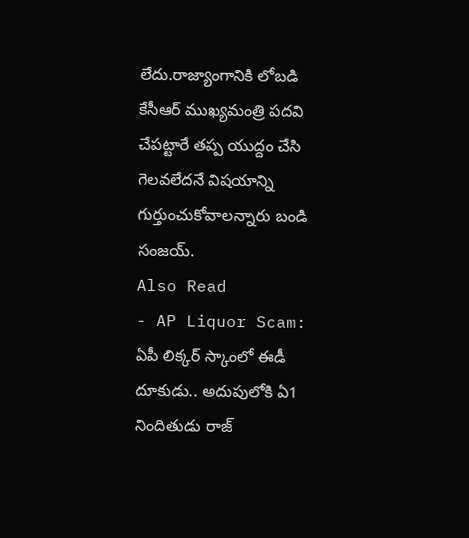లేదు.రాజ్యాంగానికి లోబడి కేసీఆర్ ముఖ్యమంత్రి పదవి చేపట్టారే తప్ప యుద్దం చేసి గెలవలేదనే విషయాన్ని గుర్తుంచుకోవాలన్నారు బండి సంజయ్.
Also Read
- AP Liquor Scam: ఏపీ లిక్కర్ స్కాంలో ఈడీ దూకుడు.. అదుపులోకి ఏ1 నిందితుడు రాజ్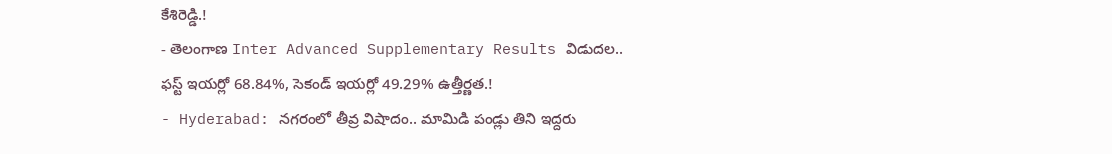కేశిరెడ్డి.!
- తెలంగాణ Inter Advanced Supplementary Results విడుదల.. ఫస్ట్ ఇయర్లో 68.84%, సెకండ్ ఇయర్లో 49.29% ఉత్తీర్ణత.!
- Hyderabad: నగరంలో తీవ్ర విషాదం.. మామిడి పండ్లు తిని ఇద్దరు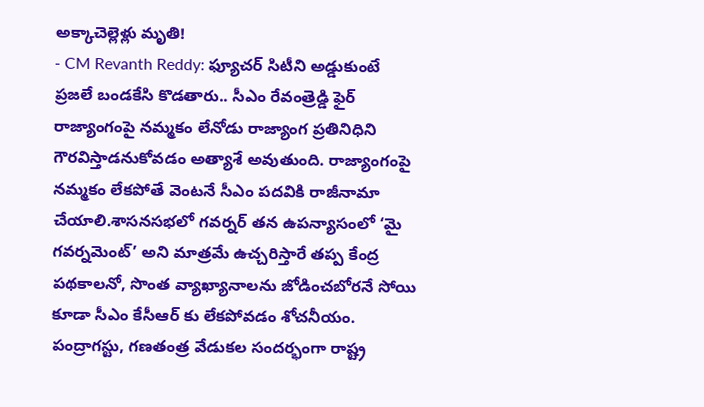అక్కాచెల్లెళ్లు మృతి!
- CM Revanth Reddy: ఫ్యూచర్ సిటీని అడ్డుకుంటే ప్రజలే బండకేసి కొడతారు.. సీఎం రేవంత్రెడ్డి ఫైర్
రాజ్యాంగంపై నమ్మకం లేనోడు రాజ్యాంగ ప్రతినిధిని గౌరవిస్తాడనుకోవడం అత్యాశే అవుతుంది. రాజ్యాంగంపై నమ్మకం లేకపోతే వెంటనే సీఎం పదవికి రాజీనామా చేయాలి.శాసనసభలో గవర్నర్ తన ఉపన్యాసంలో ‘మై గవర్నమెంట్’ అని మాత్రమే ఉచ్చరిస్తారే తప్ప కేంద్ర పథకాలనో, సొంత వ్యాఖ్యానాలను జోడించబోరనే సోయి కూడా సీఎం కేసీఆర్ కు లేకపోవడం శోచనీయం. పంద్రాగస్టు, గణతంత్ర వేడుకల సందర్భంగా రాష్ట్ర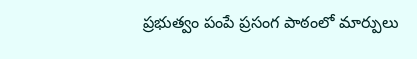ప్రభుత్వం పంపే ప్రసంగ పాఠంలో మార్పులు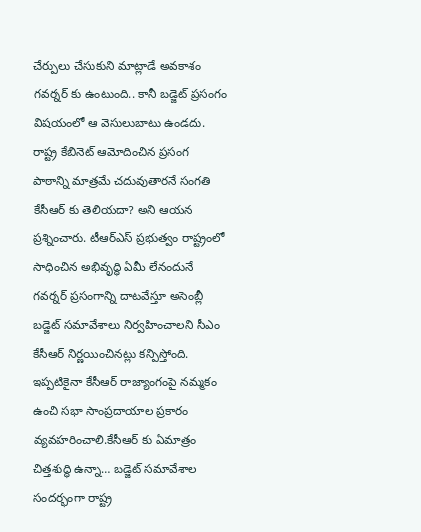చేర్పులు చేసుకుని మాట్లాడే అవకాశం గవర్నర్ కు ఉంటుంది.. కానీ బడ్జెట్ ప్రసంగం విషయంలో ఆ వెసులుబాటు ఉండదు.
రాష్ట్ర కేబినెట్ ఆమోదించిన ప్రసంగ పాఠాన్ని మాత్రమే చదువుతారనే సంగతి కేసీఆర్ కు తెలియదా? అని ఆయన ప్రశ్నించారు. టీఆర్ఎస్ ప్రభుత్వం రాష్ట్రంలో సాధించిన అభివృద్ధి ఏమీ లేనందునే గవర్నర్ ప్రసంగాన్ని దాటవేస్తూ అసెంబ్లీ బడ్జెట్ సమావేశాలు నిర్వహించాలని సీఎం కేసీఆర్ నిర్ణయించినట్లు కన్పిస్తోంది.
ఇప్పటికైనా కేసీఆర్ రాజ్యాంగంపై నమ్మకం ఉంచి సభా సాంప్రదాయాల ప్రకారం వ్యవహరించాలి.కేసీఆర్ కు ఏమాత్రం చిత్తశుద్ధి ఉన్నా… బడ్జెట్ సమావేశాల సందర్భంగా రాష్ట్ర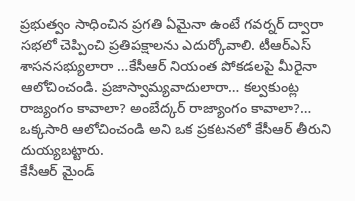ప్రభుత్వం సాధించిన ప్రగతి ఏమైనా ఉంటే గవర్నర్ ద్వారా సభలో చెప్పించి ప్రతిపక్షాలను ఎదుర్కోవాలి. టీఆర్ఎస్ శాసనసభ్యులారా …కేసీఆర్ నియంత పోకడలపై మీరైనా ఆలోచించండి. ప్రజాస్వామ్యవాదులారా… కల్వకుంట్ల రాజ్యంగం కావాలా? అంబేద్కర్ రాజ్యాంగం కావాలా?… ఒక్కసారి ఆలోచించండి అని ఒక ప్రకటనలో కేసీఆర్ తీరుని దుయ్యబట్టారు.
కేసీఆర్ మైండ్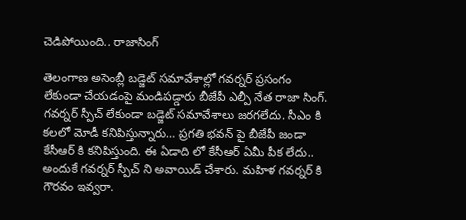చెడిపోయింది.. రాజాసింగ్

తెలంగాణ అసెంబ్లీ బడ్జెట్ సమావేశాల్లో గవర్నర్ ప్రసంగం లేకుండా చేయడంపై మండిపడ్డారు బీజేపీ ఎల్పీ నేత రాజా సింగ్. గవర్నర్ స్పీచ్ లేకుండా బడ్జెట్ సమావేశాలు జరగలేదు. సీఎం కి కలలో మోడీ కనిపిస్తున్నారు… ప్రగతి భవన్ పై బీజేపీ జండా కేసీఆర్ కి కనిపిస్తుంది. ఈ ఏడాది లో కేసీఆర్ ఏమీ పీక లేదు.. అందుకే గవర్నర్ స్పీచ్ ని అవాయిడ్ చేశారు. మహిళ గవర్నర్ కి గౌరవం ఇవ్వరా.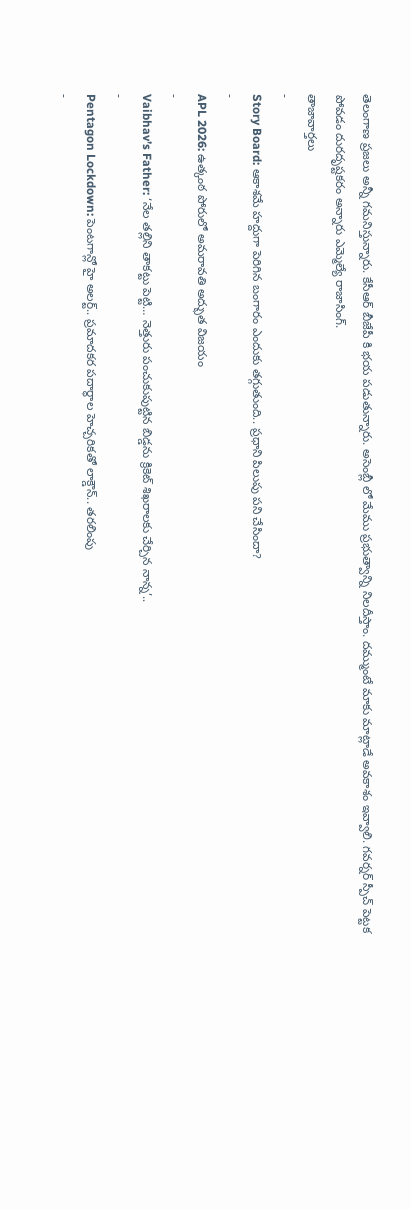తెలంగాణ ప్రజలు అన్నీ గమనిస్తున్నారు. కేసీఆర్ బీజేపీ కి భయ పడుతున్నారు. అసెంబ్లీ లో మేము ప్రభుత్వాన్ని నిలదీస్తాం. దమ్ముంటే మాకు మాట్లాడే అవకాశం ఇవ్వాలి. గవర్నర్ స్పీచ్ పెట్టక పోవడం దురదృష్టకరం అన్నారు ఎమ్మెల్యే రాజాసింగ్.
తాజావార్తలు
-
Story Board: ఆకాశమే హద్దుగా పెరిగిన బంగారం ఎందుకు తగ్గుతుంది.. ప్రధాని పిలుపు పని చేసిందా?
-
APL 2026: ఉత్కంఠ పోరులో అమరావతి అద్భుత విజయం
-
Vaibhav’s Father: ‘నేల తల్లిని తాకట్టు పెట్టి… నెత్తురు పంచుకుపుట్టిన బిడ్డను క్రికెట్ శిఖరాలకు చేర్చిన నాన్న’..
-
Pentagon Lockdown: పెంటగాన్లో హై అలర్ట్.. ప్రమాదకర పదార్థాల హెచ్చరికతో లాక్డౌన్.. తరలింపు
-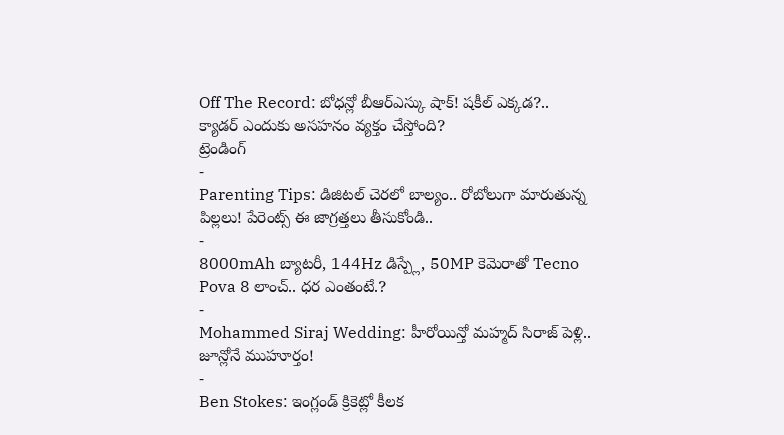Off The Record: బోధన్లో బీఆర్ఎస్కు షాక్! షకీల్ ఎక్కడ?.. క్యాడర్ ఎందుకు అసహనం వ్యక్తం చేస్తోంది?
ట్రెండింగ్
-
Parenting Tips: డిజిటల్ చెరలో బాల్యం.. రోబోలుగా మారుతున్న పిల్లలు! పేరెంట్స్ ఈ జాగ్రత్తలు తీసుకోండి..
-
8000mAh బ్యాటరీ, 144Hz డిస్ప్లే, 50MP కెమెరాతో Tecno Pova 8 లాంచ్.. ధర ఎంతంటే.?
-
Mohammed Siraj Wedding: హీరోయిన్తో మహ్మద్ సిరాజ్ పెళ్లి.. జూన్లోనే ముహూర్తం!
-
Ben Stokes: ఇంగ్లండ్ క్రికెట్లో కీలక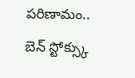పరిణామం.. బెన్ స్టోక్స్కు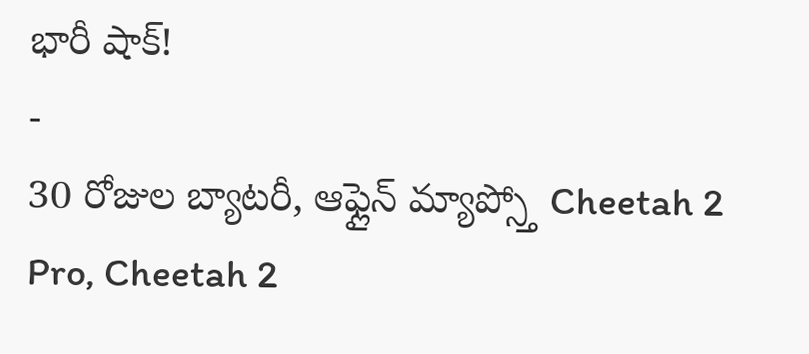భారీ షాక్!
-
30 రోజుల బ్యాటరీ, ఆఫ్లైన్ మ్యాప్స్తో Cheetah 2 Pro, Cheetah 2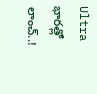Ultra భారత్లో లాంచ్..!